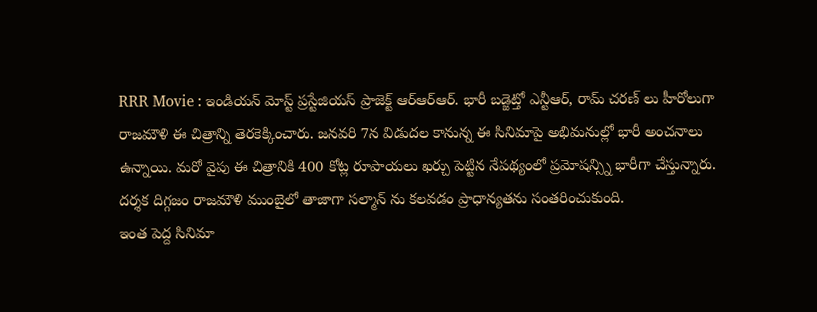RRR Movie : ఇండియన్ మోస్ట్ ప్రస్టేజియస్ ప్రాజెక్ట్ ఆర్ఆర్ఆర్. భారీ బడ్జెట్తో ఎన్టీఆర్, రామ్ చరణ్ లు హీరోలుగా రాజమౌళి ఈ చిత్రాన్ని తెరకెక్కించారు. జనవరి 7న విడుదల కానున్న ఈ సినిమాపై అభిమనుల్లో భారీ అంచనాలు ఉన్నాయి. మరో వైపు ఈ చిత్రానికి 400 కోట్ల రూపాయలు ఖర్చు పెట్టిన నేపథ్యంలో ప్రమోషన్స్ని భారీగా చేస్తున్నారు. దర్శక దిగ్గజం రాజమౌళి ముంబైలో తాజాగా సల్మాన్ ను కలవడం ప్రాధాన్యతను సంతరించుకుంది.
ఇంత పెద్ద సినిమా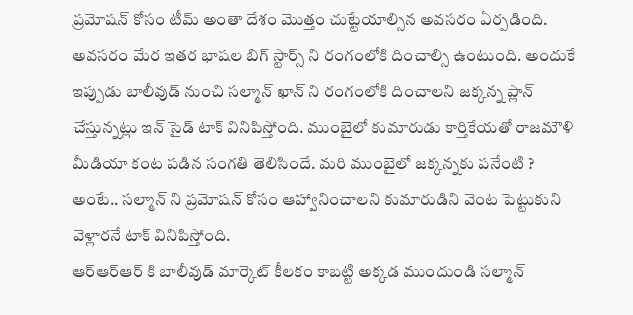ప్రమోషన్ కోసం టీమ్ అంతా దేశం మొత్తం చుట్టేయాల్సిన అవసరం ఏర్పడింది. అవసరం మేర ఇతర భాషల బిగ్ స్టార్స్ ని రంగంలోకి దించాల్సి ఉంటుంది. అందుకే ఇప్పుడు బాలీవుడ్ నుంచి సల్మాన్ ఖాన్ ని రంగంలోకి దించాలని జక్కన్న ప్లాన్ చేస్తున్నట్లు ఇన్ సైడ్ టాక్ వినిపిస్తోంది. ముంబైలో కుమారుడు కార్తికేయతో రాజమౌళి మీడియా కంట పడిన సంగతి తెలిసిందే. మరి ముంబైలో జక్కన్నకు పనేంటి ? అంటే.. సల్మాన్ ని ప్రమోషన్ కోసం ఆహ్వానించాలని కుమారుడిని వెంట పెట్టుకుని వెళ్లారనే టాక్ వినిపిస్తోంది.
ఆర్ఆర్ఆర్ కి బాలీవుడ్ మార్కెట్ కీలకం కాబట్టి అక్కడ ముందుండి సల్మాన్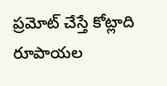ప్రమోట్ చేస్తే కోట్లాది రూపాయల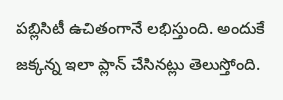పబ్లిసిటీ ఉచితంగానే లభిస్తుంది. అందుకే జక్కన్న ఇలా ప్లాన్ చేసినట్లు తెలుస్తోంది.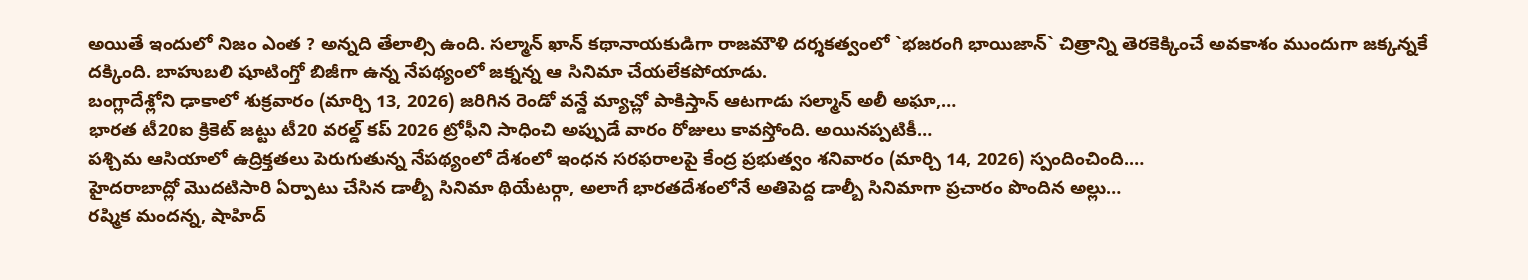అయితే ఇందులో నిజం ఎంత ? అన్నది తేలాల్సి ఉంది. సల్మాన్ ఖాన్ కథానాయకుడిగా రాజమౌళి దర్శకత్వంలో `భజరంగి భాయిజాన్` చిత్రాన్ని తెరకెక్కించే అవకాశం ముందుగా జక్కన్నకే దక్కింది. బాహుబలి షూటింగ్తో బిజీగా ఉన్న నేపథ్యంలో జక్నన్న ఆ సినిమా చేయలేకపోయాడు.
బంగ్లాదేశ్లోని ఢాకాలో శుక్రవారం (మార్చి 13, 2026) జరిగిన రెండో వన్డే మ్యాచ్లో పాకిస్తాన్ ఆటగాడు సల్మాన్ అలీ అఘా,…
భారత టీ20ఐ క్రికెట్ జట్టు టీ20 వరల్డ్ కప్ 2026 ట్రోఫీని సాధించి అప్పుడే వారం రోజులు కావస్తోంది. అయినప్పటికీ…
పశ్చిమ ఆసియాలో ఉద్రిక్తతలు పెరుగుతున్న నేపథ్యంలో దేశంలో ఇంధన సరఫరాలపై కేంద్ర ప్రభుత్వం శనివారం (మార్చి 14, 2026) స్పందించింది.…
హైదరాబాద్లో మొదటిసారి ఏర్పాటు చేసిన డాల్బీ సినిమా థియేటర్గా, అలాగే భారతదేశంలోనే అతిపెద్ద డాల్బీ సినిమాగా ప్రచారం పొందిన అల్లు…
రష్మిక మందన్న, షాహిద్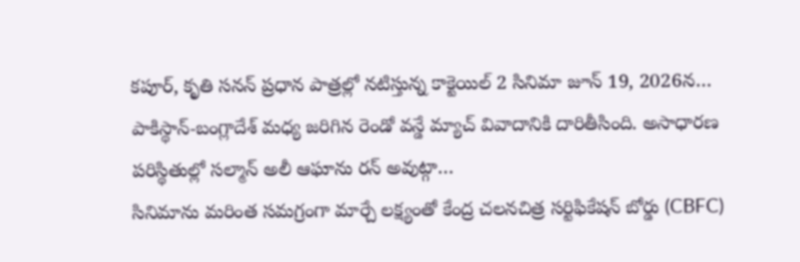కపూర్, కృతి సనన్ ప్రధాన పాత్రల్లో నటిస్తున్న కాక్టెయిల్ 2 సినిమా జూన్ 19, 2026న…
పాకిస్థాన్-బంగ్లాదేశ్ మధ్య జరిగిన రెండో వన్డే మ్యాచ్ వివాదానికి దారితీసింది. అసాధారణ పరిస్థితుల్లో సల్మాన్ అలీ ఆఘాను రన్ అవుట్గా…
సినిమాను మరింత సమగ్రంగా మార్చే లక్ష్యంతో కేంద్ర చలనచిత్ర సర్టిఫికేషన్ బోర్డు (CBFC)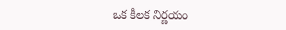ఒక కీలక నిర్ణయం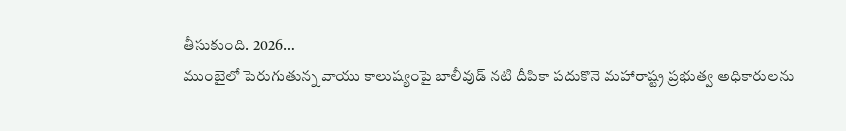తీసుకుంది. 2026…
ముంబైలో పెరుగుతున్న వాయు కాలుష్యంపై బాలీవుడ్ నటి దీపికా పదుకొనె మహారాష్ట్ర ప్రభుత్వ అధికారులను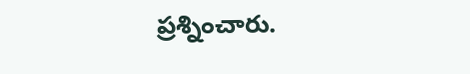ప్రశ్నించారు.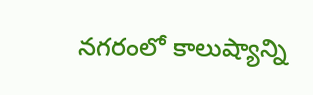నగరంలో కాలుష్యాన్ని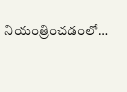నియంత్రించడంలో…